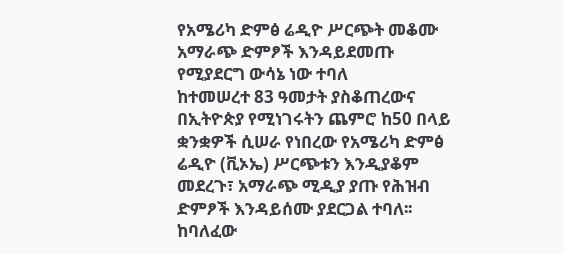የአሜሪካ ድምፅ ሬዲዮ ሥርጭት መቆሙ አማራጭ ድምፆች እንዳይደመጡ የሚያደርግ ውሳኔ ነው ተባለ
ከተመሠረተ 83 ዓመታት ያስቆጠረውና በኢትዮጵያ የሚነገሩትን ጨምሮ ከ50 በላይ ቋንቋዎች ሲሠራ የነበረው የአሜሪካ ድምፅ ሬዲዮ (ቪኦኤ) ሥርጭቱን እንዲያቆም መደረጉ፣ አማራጭ ሚዲያ ያጡ የሕዝብ ድምፆች እንዳይሰሙ ያደርጋል ተባለ፡፡ ከባለፈው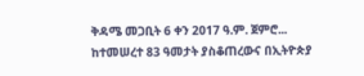ቅዳሜ መጋቢት 6 ቀን 2017 ዓ.ም. ጀምሮ...
ከተመሠረተ 83 ዓመታት ያስቆጠረውና በኢትዮጵያ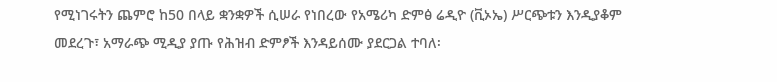የሚነገሩትን ጨምሮ ከ50 በላይ ቋንቋዎች ሲሠራ የነበረው የአሜሪካ ድምፅ ሬዲዮ (ቪኦኤ) ሥርጭቱን እንዲያቆም መደረጉ፣ አማራጭ ሚዲያ ያጡ የሕዝብ ድምፆች እንዳይሰሙ ያደርጋል ተባለ፡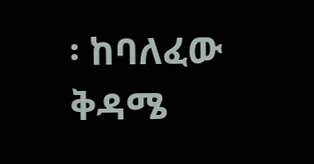፡ ከባለፈው ቅዳሜ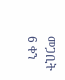መጋቢት 6 ቀን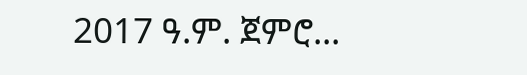2017 ዓ.ም. ጀምሮ...